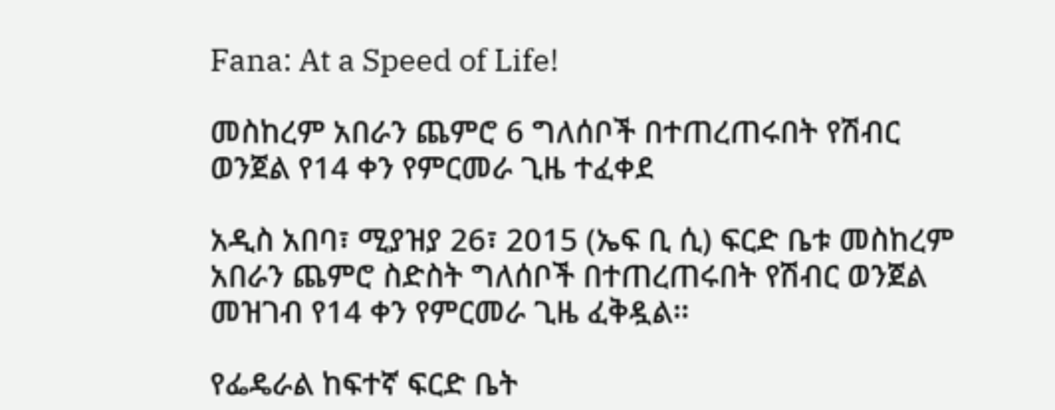Fana: At a Speed of Life!

መስከረም አበራን ጨምሮ 6 ግለሰቦች በተጠረጠሩበት የሽብር ወንጀል የ14 ቀን የምርመራ ጊዜ ተፈቀደ

አዲስ አበባ፣ ሚያዝያ 26፣ 2015 (ኤፍ ቢ ሲ) ፍርድ ቤቱ መስከረም አበራን ጨምሮ ስድስት ግለሰቦች በተጠረጠሩበት የሽብር ወንጀል መዝገብ የ14 ቀን የምርመራ ጊዜ ፈቅዷል፡፡

የፌዴራል ከፍተኛ ፍርድ ቤት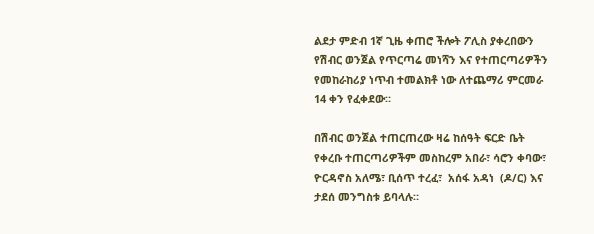ልደታ ምድብ 1ኛ ጊዜ ቀጠሮ ችሎት ፖሊስ ያቀረበውን የሽብር ወንጀል የጥርጣሬ መነሻን እና የተጠርጣሪዎችን የመከራከሪያ ነጥብ ተመልክቶ ነው ለተጨማሪ ምርመራ 14 ቀን የፈቀደው።

በሽብር ወንጀል ተጠርጠረው ዛሬ ከሰዓት ፍርድ ቤት የቀረቡ ተጠርጣሪዎችም መስከረም አበራ፣ ሳሮን ቀባው፣ ዮርዳኖስ አለሜ፣ ቢሰጥ ተረፈ፣  አሰፋ አዳነ  (ዶ/ር) እና ታደሰ መንግስቱ ይባላሉ።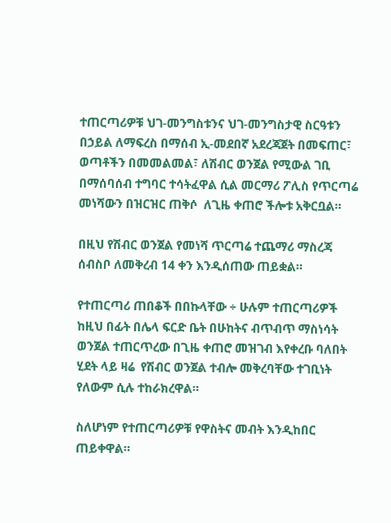ተጠርጣሪዎቹ ህገ-መንግስቱንና ህገ-መንግስታዊ ስርዓቱን  በኃይል ለማፍረስ በማሰብ ኢ-መደበኛ አደረጃጀት በመፍጠር፣ ወጣቶችን በመመልመል፣ ለሽብር ወንጀል የሚውል ገቢ በማሰባሰብ ተግባር ተሳትፈዋል ሲል መርማሪ ፖሊስ የጥርጣሬ መነሻውን በዝርዝር ጠቅሶ  ለጊዜ ቀጠሮ ችሎቱ አቅርቧል።

በዚህ የሽብር ወንጀል የመነሻ ጥርጣሬ ተጨማሪ ማስረጃ ሰብስቦ ለመቅረብ 14 ቀን እንዲሰጠው ጠይቋል።

የተጠርጣሪ ጠበቆች በበኩላቸው ÷ ሁሉም ተጠርጣሪዎች ከዚህ በፊት በሌላ ፍርድ ቤት በሁከትና ብጥብጥ ማስነሳት ወንጀል ተጠርጥረው በጊዜ ቀጠሮ መዝገብ እየቀረቡ ባለበት ሂደት ላይ ዛሬ  የሽብር ወንጀል ተብሎ መቅረባቸው ተገቢነት የለውም ሲሉ ተከራክረዋል።

ስለሆነም የተጠርጣሪዎቹ የዋስትና መብት እንዲከበር ጠይቀዋል።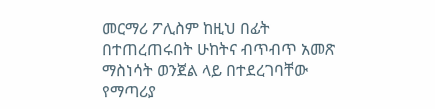መርማሪ ፖሊስም ከዚህ በፊት በተጠረጠሩበት ሁከትና ብጥብጥ አመጽ ማስነሳት ወንጀል ላይ በተደረገባቸው የማጣሪያ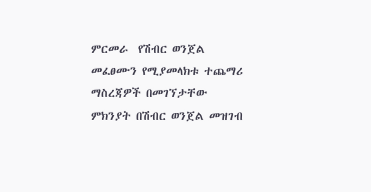ምርመራ  የሽብር ወንጀል መፈፀሙን የሚያመላክቱ ተጨማሪ ማስረጃዎች በመገኘታቸው ምክንያት በሽብር ወንጀል መዝገብ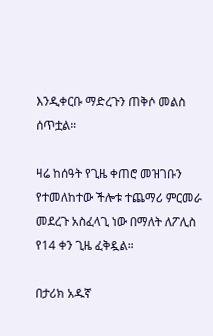እንዲቀርቡ ማድረጉን ጠቅሶ መልስ ሰጥቷል።

ዛሬ ከሰዓት የጊዜ ቀጠሮ መዝገቡን የተመለከተው ችሎቱ ተጨማሪ ምርመራ መደረጉ አስፈላጊ ነው በማለት ለፖሊስ የ14 ቀን ጊዜ ፈቅዷል።

በታሪክ አዱኛ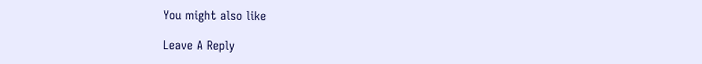You might also like

Leave A Reply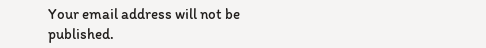Your email address will not be published.